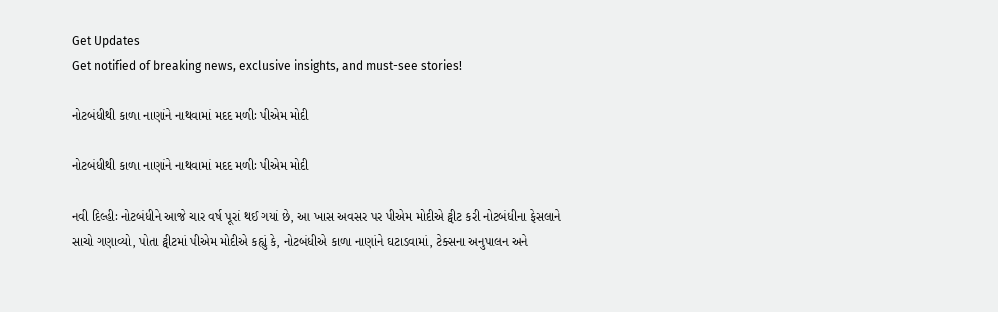Get Updates
Get notified of breaking news, exclusive insights, and must-see stories!

નોટબંધીથી કાળા નાણાંને નાથવામાં મદદ મળીઃ પીએમ મોદી

નોટબંધીથી કાળા નાણાંને નાથવામાં મદદ મળીઃ પીએમ મોદી

નવી દિલ્હીઃ નોટબંધીને આજે ચાર વર્ષ પૂરાં થઈ ગયાં છે, આ ખાસ અવસર પર પીએમ મોદીએ ટ્વીટ કરી નોટબંધીના ફેસલાને સાચો ગણાવ્યો, પોતા ટ્વીટમાં પીએમ મોદીએ કહ્યું કે, નોટબંધીએ કાળા નાણાંને ઘટાડવામાં, ટેક્સના અનુપાલન અને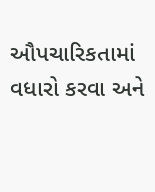ઔપચારિકતામાં વધારો કરવા અને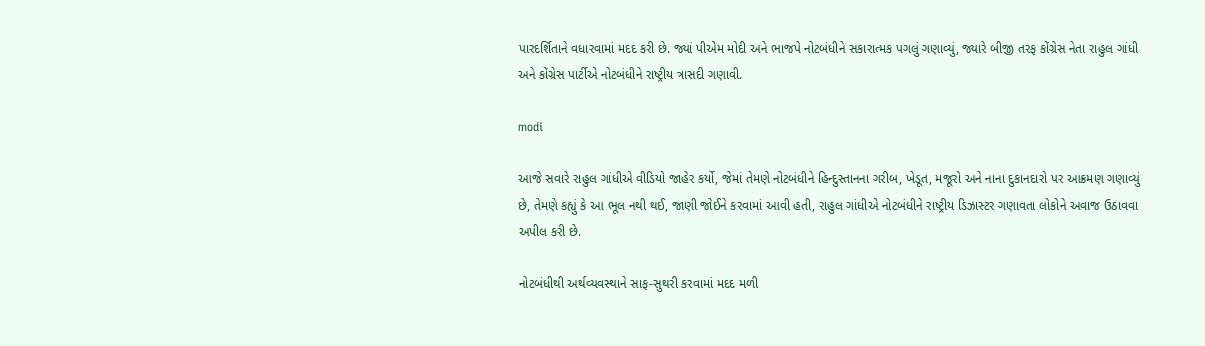પારદર્શિતાને વધારવામાં મદદ કરી છે. જ્યાં પીએમ મોદી અને ભાજપે નોટબંધીને સકારાત્મક પગલું ગણાવ્યું, જ્યારે બીજી તરફ કોંગ્રેસ નેતા રાહુલ ગાંધી અને કોંગ્રેસ પાર્ટીએ નોટબંધીને રાષ્ટ્રીય ત્રાસદી ગણાવી.

modi

આજે સવારે રાહુલ ગાંધીએ વીડિયો જાહેર કર્યો, જેમાં તેમણે નોટબંધીને હિન્દુસ્તાનના ગરીબ, ખેડૂત, મજૂરો અને નાના દુકાનદારો પર આક્રમણ ગણાવ્યું છે, તેમણે કહ્યું કે આ ભૂલ નથી થઈ, જાણી જોઈને કરવામાં આવી હતી, રાહુલ ગાંધીએ નોટબંધીને રાષ્ટ્રીય ડિઝાસ્ટર ગણાવતા લોકોને અવાજ ઉઠાવવા અપીલ કરી છે.

નોટબંધીથી અર્થવ્યવસ્થાને સાફ-સુથરી કરવામાં મદદ મળી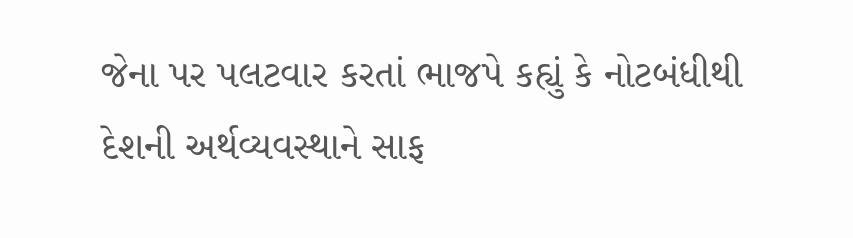જેના પર પલટવાર કરતાં ભાજપે કહ્યું કે નોટબંધીથી દેશની અર્થવ્યવસ્થાને સાફ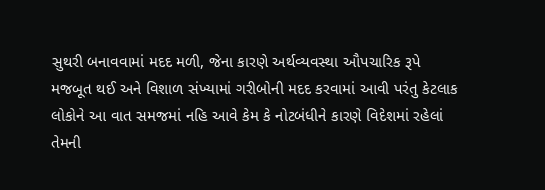સુથરી બનાવવામાં મદદ મળી, જેના કારણે અર્થવ્યવસ્થા ઔપચારિક રૂપે મજબૂત થઈ અને વિશાળ સંખ્યામાં ગરીબોની મદદ કરવામાં આવી પરંતુ કેટલાક લોકોને આ વાત સમજમાં નહિ આવે કેમ કે નોટબંધીને કારણે વિદેશમાં રહેલાં તેમની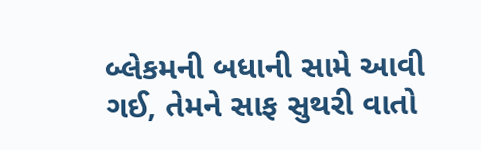બ્લેકમની બધાની સામે આવી ગઈ, તેમને સાફ સુથરી વાતો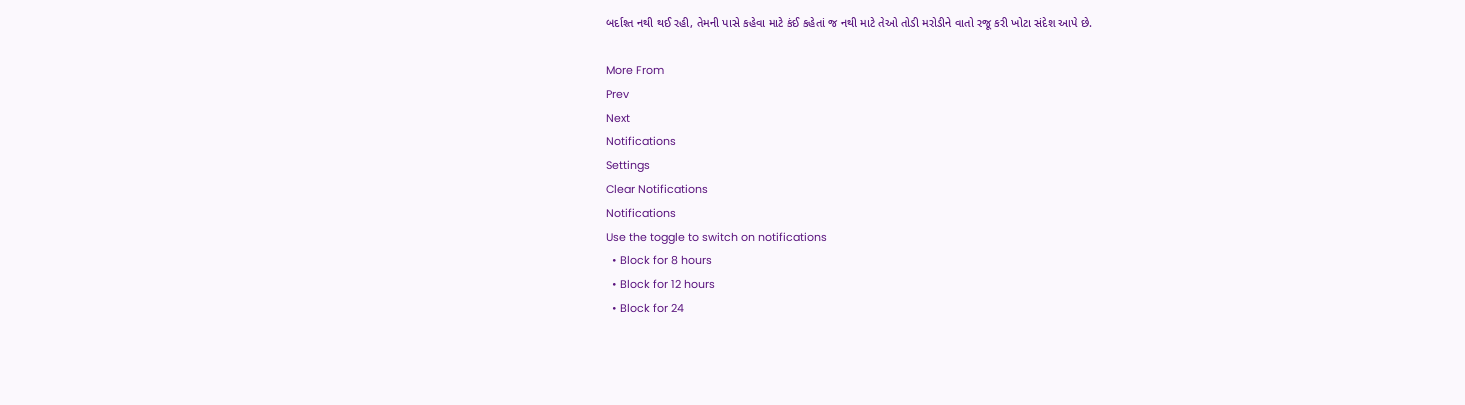બર્દાશ્ત નથી થઈ રહી, તેમની પાસે કહેવા માટે કંઈ કહેતાં જ નથી માટે તેઓ તોડી મરોડીને વાતો રજૂ કરી ખોટા સંદેશ આપે છે.

More From
Prev
Next
Notifications
Settings
Clear Notifications
Notifications
Use the toggle to switch on notifications
  • Block for 8 hours
  • Block for 12 hours
  • Block for 24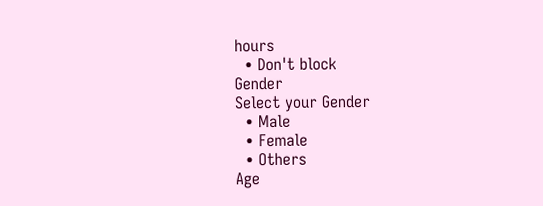hours
  • Don't block
Gender
Select your Gender
  • Male
  • Female
  • Others
Age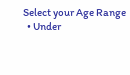Select your Age Range
  • Under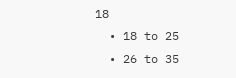18
  • 18 to 25
  • 26 to 35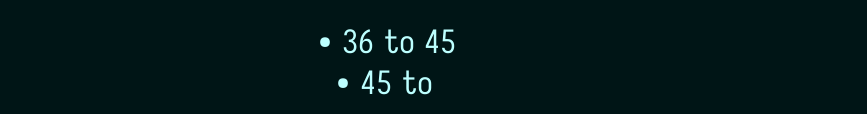• 36 to 45
  • 45 to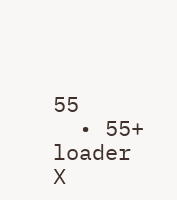55
  • 55+
loader
X